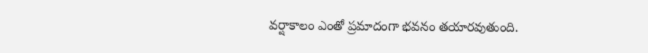వర్షాకాలం ఎంతో ప్రమాదంగా భవనం తయారవుతుంది.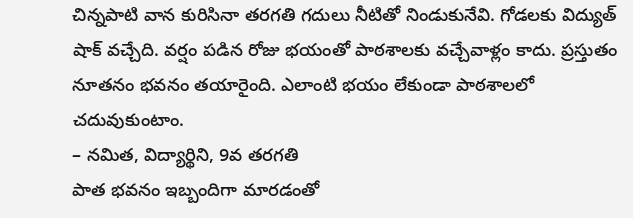చిన్నపాటి వాన కురిసినా తరగతి గదులు నీటితో నిండుకునేవి. గోడలకు విద్యుత్ షాక్ వచ్చేది. వర్షం పడిన రోజు భయంతో పాఠశాలకు వచ్చేవాళ్లం కాదు. ప్రస్తుతం నూతనం భవనం తయారైంది. ఎలాంటి భయం లేకుండా పాఠశాలలో చదువుకుంటాం.
– నమిత, విద్యార్థిని, 9వ తరగతి
పాత భవనం ఇబ్బందిగా మారడంతో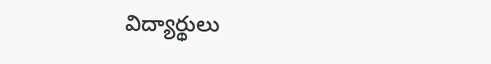విద్యార్థులు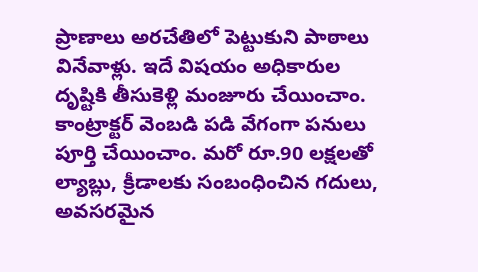ప్రాణాలు అరచేతిలో పెట్టుకుని పాఠాలు వినేవాళ్లు. ఇదే విషయం అధికారుల దృష్టికి తీసుకెళ్లి మంజూరు చేయించాం. కాంట్రాక్టర్ వెంబడి పడి వేగంగా పనులు పూర్తి చేయించాం. మరో రూ.90 లక్షలతో ల్యాబ్లు, క్రీడాలకు సంబంధించిన గదులు, అవసరమైన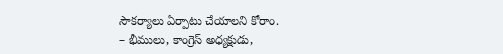సౌకర్యాలు ఏర్పాటు చేయాలని కోరాం.
– భీములు, కాంగ్రెస్ అధ్యక్షుడు,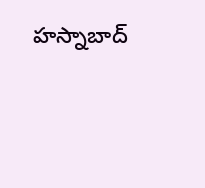హస్నాబాద్